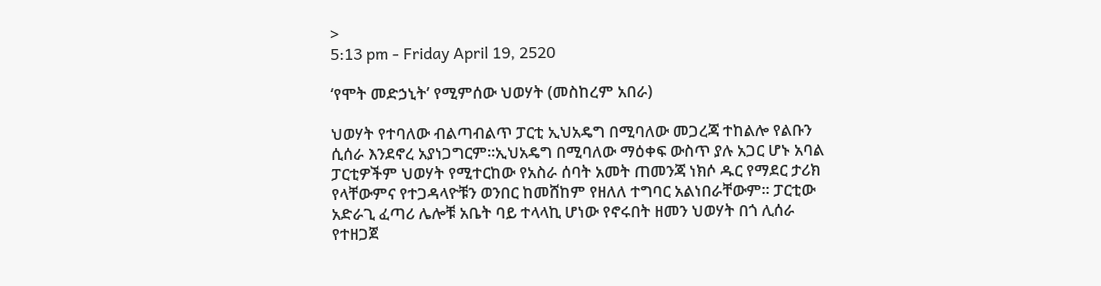>
5:13 pm - Friday April 19, 2520

‘የሞት መድኃኒት’ የሚምሰው ህወሃት (መስከረም አበራ)

ህወሃት የተባለው ብልጣብልጥ ፓርቲ ኢህአዴግ በሚባለው መጋረጃ ተከልሎ የልቡን ሲሰራ እንደኖረ አያነጋግርም፡፡ኢህአዴግ በሚባለው ማዕቀፍ ውስጥ ያሉ አጋር ሆኑ አባል ፓርቲዎችም ህወሃት የሚተርከው የአስራ ሰባት አመት ጠመንጃ ነክሶ ዱር የማደር ታሪክ የላቸውምና የተጋዳላዮቹን ወንበር ከመሸከም የዘለለ ተግባር አልነበራቸውም፡፡ ፓርቲው አድራጊ ፈጣሪ ሌሎቹ አቤት ባይ ተላላኪ ሆነው የኖሩበት ዘመን ህወሃት በጎ ሊሰራ የተዘጋጀ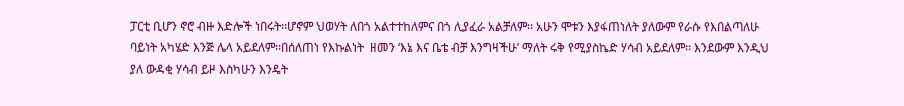ፓርቲ ቢሆን ኖሮ ብዙ እድሎች ነበሩት፡፡ሆኖም ህወሃት ለበጎ አልተተከለምና በጎ ሊያፈራ አልቻለም፡፡ አሁን ሞቱን እያፋጠነለት ያለውም የራሱ የእበልጣለሁ ባይነት አካሄድ እንጅ ሌላ አይደለም፡፡በሰለጠነ የእኩልነት  ዘመን ‘እኔ እና ቤቴ ብቻ እንግዛችሁ’ ማለት ሩቅ የሚያስኬድ ሃሳብ አይደለም፡፡ እንደውም እንዲህ ያለ ውዳቂ ሃሳብ ይዞ እስካሁን እንዴት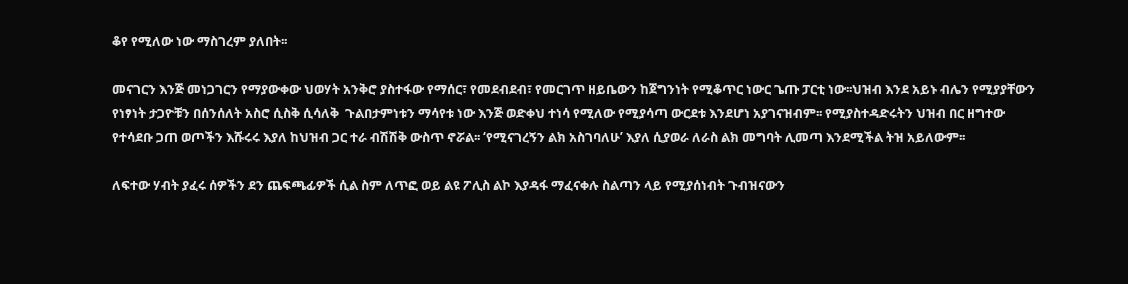ቆየ የሚለው ነው ማስገረም ያለበት፡፡

መናገርን እንጅ መነጋገርን የማያውቀው ህወሃት አንቅሮ ያስተፋው የማሰር፣ የመደብደብ፣ የመርገጥ ዘይቤውን ከጀግንነት የሚቆጥር ነውር ጌጡ ፓርቲ ነው፡፡ህዝብ እንደ አይኑ ብሌን የሚያያቸውን የነፃነት ታጋዮቹን በሰንሰለት አስሮ ሲስቅ ሲሳለቅ  ጉልበታምነቱን ማሳየቱ ነው እንጅ ወድቀህ ተነሳ የሚለው የሚያሳጣ ውርደቱ እንደሆነ አያገናዝብም፡፡ የሚያስተዳድሩትን ህዝብ በር ዘግተው የተሳደቡ ጋጠ ወጦችን እሹሩሩ እያለ ከህዝብ ጋር ተራ ብሽሽቅ ውስጥ ኖሯል፡፡ ‘የሚናገረኝን ልክ አስገባለሁ’ እያለ ሲያወራ ለራስ ልክ መግባት ሊመጣ እንደሚችል ትዝ አይለውም፡፡

ለፍተው ሃብት ያፈሩ ሰዎችን ደን ጨፍጫፊዎች ሲል ስም ለጥፎ ወይ ልዩ ፖሊስ ልኮ እያዳፋ ማፈናቀሉ ስልጣን ላይ የሚያሰነብት ጉብዝናውን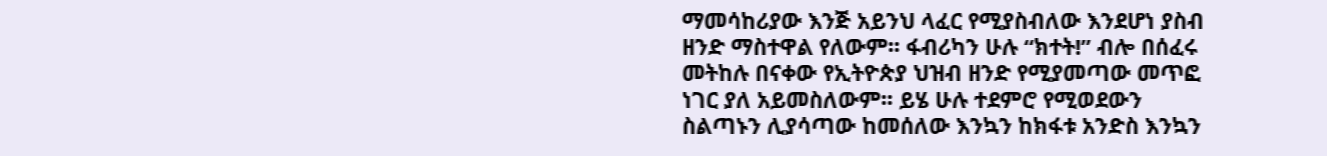ማመሳከሪያው እንጅ አይንህ ላፈር የሚያስብለው እንደሆነ ያስብ ዘንድ ማስተዋል የለውም፡፡ ፋብሪካን ሁሉ “ክተት!” ብሎ በሰፈሩ መትከሉ በናቀው የኢትዮጵያ ህዝብ ዘንድ የሚያመጣው መጥፎ ነገር ያለ አይመስለውም፡፡ ይሄ ሁሉ ተደምሮ የሚወደውን ስልጣኑን ሊያሳጣው ከመሰለው እንኳን ከክፋቱ አንድስ እንኳን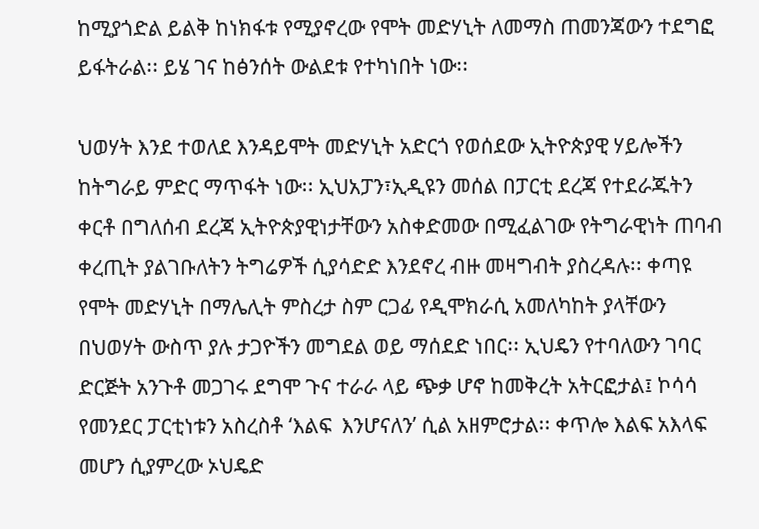ከሚያጎድል ይልቅ ከነክፋቱ የሚያኖረው የሞት መድሃኒት ለመማስ ጠመንጃውን ተደግፎ ይፋትራል፡፡ ይሄ ገና ከፅንሰት ውልደቱ የተካነበት ነው፡፡

ህወሃት እንደ ተወለደ እንዳይሞት መድሃኒት አድርጎ የወሰደው ኢትዮጵያዊ ሃይሎችን ከትግራይ ምድር ማጥፋት ነው፡፡ ኢህአፓን፣ኢዲዩን መሰል በፓርቲ ደረጃ የተደራጁትን ቀርቶ በግለሰብ ደረጃ ኢትዮጵያዊነታቸውን አስቀድመው በሚፈልገው የትግራዊነት ጠባብ ቀረጢት ያልገቡለትን ትግሬዎች ሲያሳድድ እንደኖረ ብዙ መዛግብት ያስረዳሉ፡፡ ቀጣዩ የሞት መድሃኒት በማሌሊት ምስረታ ስም ርጋፊ የዲሞክራሲ አመለካከት ያላቸውን በህወሃት ውስጥ ያሉ ታጋዮችን መግደል ወይ ማሰደድ ነበር፡፡ ኢህዴን የተባለውን ገባር ድርጅት አንጉቶ መጋገሩ ደግሞ ጉና ተራራ ላይ ጭቃ ሆኖ ከመቅረት አትርፎታል፤ ኮሳሳ የመንደር ፓርቲነቱን አስረስቶ ‘እልፍ  እንሆናለን’ ሲል አዘምሮታል፡፡ ቀጥሎ እልፍ አእላፍ መሆን ሲያምረው ኦህዴድ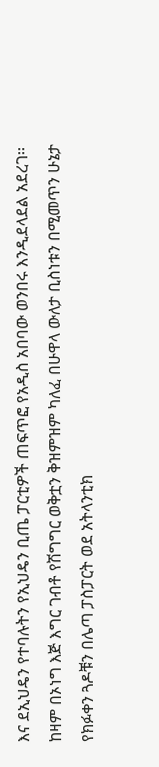እና ደኢህዴን የተባሉትን የኢህዴን ቢጤ ፓርቲዎች ጠፍጥፎ የአዲስ አበባው ወንበሩ እንዲደላደል አደረገ፡፡ ከዛም በኦነግ እጅ እግር ገብቶ የሽግግር ወቅቷን ቅዝምዝም ካለፈ በሁዋላ ውለታ ቢስነቱን በሚመጥን ሁኔታ የክፉቀን ጓዶቹን በሌጣ ፓስፓርት ወደ አትላንቲክ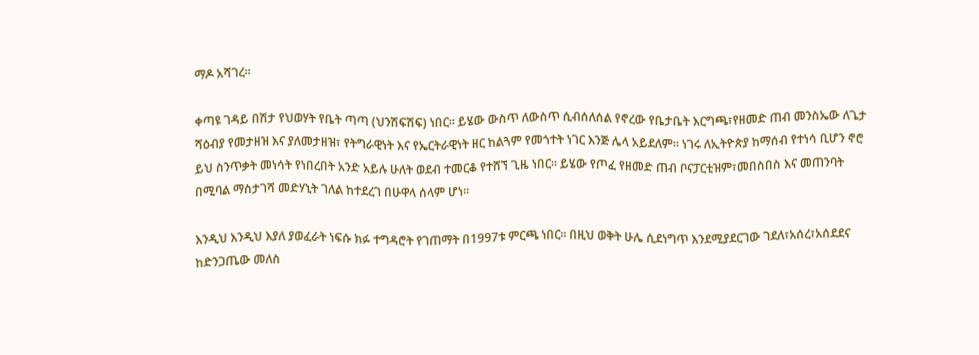ማዶ አሻገረ፡፡

ቀጣዩ ገዳይ በሽታ የህወሃት የቤት ጣጣ (ህንሽፍሽፍ) ነበር፡፡ ይሄው ውስጥ ለውስጥ ሲብሰለሰል የኖረው የቤታቤት እርግጫ፣የዘመድ ጠብ መንስኤው ለጌታ ሻዕብያ የመታዘዝ እና ያለመታዘዝ፣ የትግራዊነት እና የኤርትራዊነት ዘር ከልጓም የመጎተት ነገር እንጅ ሌላ አይደለም፡፡ ነገሩ ለኢትዮጵያ ከማሰብ የተነሳ ቢሆን ኖሮ ይህ ስንጥቃት መነሳት የነበረበት አንድ አይሉ ሁለት ወደብ ተመርቆ የተሸኘ ጊዜ ነበር፡፡ ይሄው የጦፈ የዘመድ ጠብ ቦናፓርቲዝም፣መበስበስ እና መጠንባት በሚባል ማስታገሻ መድሃኒት ገለል ከተደረገ በሁዋላ ሰላም ሆነ፡፡

እንዲህ እንዲህ እያለ ያወፈራት ነፍሱ ክፉ ተግዳሮት የገጠማት በ1997ቱ ምርጫ ነበር፡፡ በዚህ ወቅት ሁሌ ሲደነግጥ እንደሚያደርገው ገደለ፣አሰረ፣አሰደደና ከድንጋጤው መለስ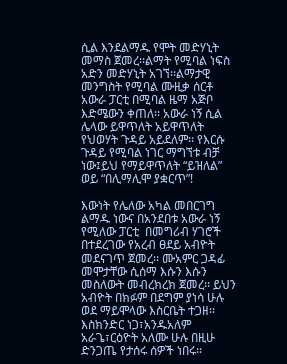ሲል እንደልማዱ የሞት መድሃኒት መማስ ጀመረ፡፡ልማት የሚባል ነፍስ አድን መድሃኒት አገኘ፡፡ልማታዊ መንግስት የሚባል ሙዚቃ ሰርቶ አውራ ፓርቲ በሚባል ዜማ አጅቦ እድሜውን ቀጠለ፡፡ አውራ ነኝ ሲል ሌላው ይዋጥለት አይዋጥለት የህወሃት ጉዳይ አይደለም፡፡ የእርሱ ጉዳይ የሚባል ነገር ማግኘቱ ብቻ ነው፤ይህ የማይዋጥለት “ይዝለል” ወይ “በሊማሊሞ ያቋርጥ”!

እውነት የሌለው አካል መበርገግ ልማዱ ነውና በአንደበቱ አውራ ነኝ የሚለው ፓርቲ  በመግሪብ ሃገሮች በተደረገው የአረብ ፀደይ አብዮት መደናገጥ ጀመረ፡፡ ሙአምር ጋዳፊ መሞታቸው ሲሰማ እሱን እሱን መስለውት መብረክረክ ጀመረ፡፡ ይህን አብዮት በክፉም በደግም ያነሳ ሁሉ ወደ ማይሞላው እስርቤት ተጋዘ፡፡ እስክንድር ነጋ፣አንዱአለም አራጌ፣ርዕዮት አለሙ ሁሉ በዚሁ ድንጋጤ የታሰሩ ሰዎች ነበሩ፡፡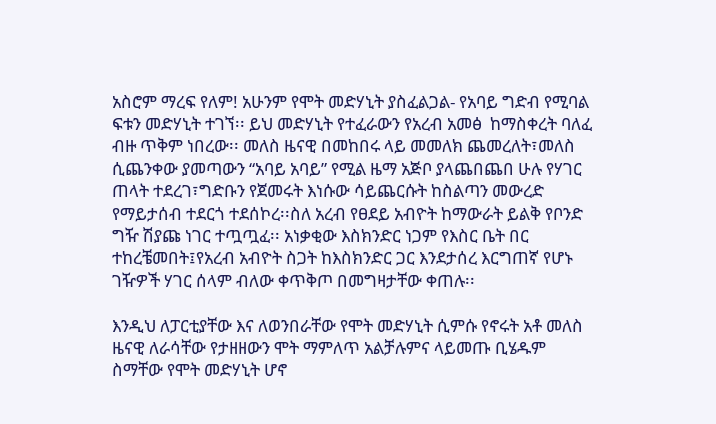አስሮም ማረፍ የለም! አሁንም የሞት መድሃኒት ያስፈልጋል- የአባይ ግድብ የሚባል ፍቱን መድሃኒት ተገኘ፡፡ ይህ መድሃኒት የተፈራውን የአረብ አመፅ  ከማስቀረት ባለፈ ብዙ ጥቅም ነበረው፡፡ መለስ ዜናዊ በመከበሩ ላይ መመለክ ጨመረለት፣መለስ ሲጨንቀው ያመጣውን “አባይ አባይ” የሚል ዜማ አጅቦ ያላጨበጨበ ሁሉ የሃገር ጠላት ተደረገ፣ግድቡን የጀመሩት እነሱው ሳይጨርሱት ከስልጣን መውረድ የማይታሰብ ተደርጎ ተደሰኮረ፡፡ስለ አረብ የፀደይ አብዮት ከማውራት ይልቅ የቦንድ ግዥ ሽያጩ ነገር ተጧጧፈ፡፡ አነቃቂው እስክንድር ነጋም የእስር ቤት በር ተከረቼመበት፤የአረብ አብዮት ስጋት ከእስክንድር ጋር እንደታሰረ እርግጠኛ የሆኑ ገዥዎች ሃገር ሰላም ብለው ቀጥቅጦ በመግዛታቸው ቀጠሉ፡፡

እንዲህ ለፓርቲያቸው እና ለወንበራቸው የሞት መድሃኒት ሲምሱ የኖሩት አቶ መለስ ዜናዊ ለራሳቸው የታዘዘውን ሞት ማምለጥ አልቻሉምና ላይመጡ ቢሄዱም ስማቸው የሞት መድሃኒት ሆኖ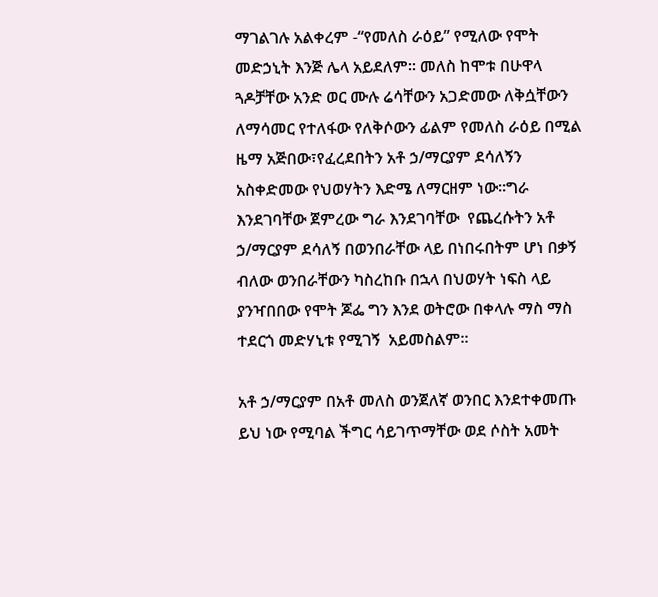ማገልገሉ አልቀረም -“የመለስ ራዕይ” የሚለው የሞት መድኃኒት እንጅ ሌላ አይደለም፡፡ መለስ ከሞቱ በሁዋላ ጓዶቻቸው አንድ ወር ሙሉ ሬሳቸውን አጋድመው ለቅሷቸውን ለማሳመር የተለፋው የለቅሶውን ፊልም የመለስ ራዕይ በሚል ዜማ አጅበው፣የፈረደበትን አቶ ኃ/ማርያም ደሳለኝን አስቀድመው የህወሃትን እድሜ ለማርዘም ነው፡፡ግራ እንደገባቸው ጀምረው ግራ እንደገባቸው  የጨረሱትን አቶ ኃ/ማርያም ደሳለኝ በወንበራቸው ላይ በነበሩበትም ሆነ በቃኝ ብለው ወንበራቸውን ካስረከቡ በኋላ በህወሃት ነፍስ ላይ ያንዣበበው የሞት ጆፌ ግን እንደ ወትሮው በቀላሉ ማስ ማስ ተደርጎ መድሃኒቱ የሚገኝ  አይመስልም፡፡

አቶ ኃ/ማርያም በአቶ መለስ ወንጀለኛ ወንበር እንደተቀመጡ ይህ ነው የሚባል ችግር ሳይገጥማቸው ወደ ሶስት አመት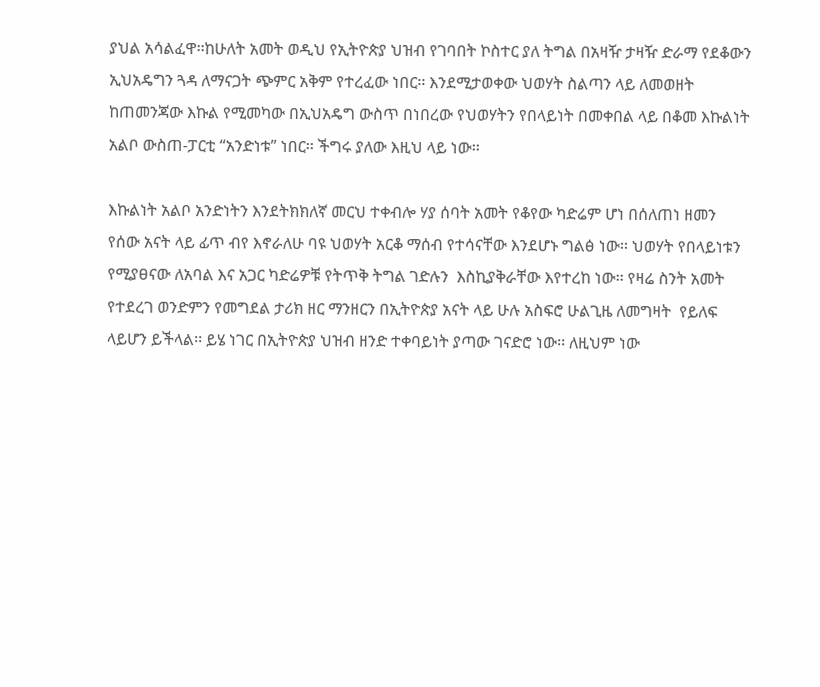ያህል አሳልፈዋ፡፡ከሁለት አመት ወዲህ የኢትዮጵያ ህዝብ የገባበት ኮስተር ያለ ትግል በአዛዥ ታዛዥ ድራማ የደቆውን ኢህአዴግን ጓዳ ለማናጋት ጭምር አቅም የተረፈው ነበር፡፡ እንደሚታወቀው ህወሃት ስልጣን ላይ ለመወዘት ከጠመንጃው እኩል የሚመካው በኢህአዴግ ውስጥ በነበረው የህወሃትን የበላይነት በመቀበል ላይ በቆመ እኩልነት አልቦ ውስጠ-ፓርቲ “አንድነቱ” ነበር፡፡ ችግሩ ያለው እዚህ ላይ ነው፡፡

እኩልነት አልቦ አንድነትን እንደትክክለኛ መርህ ተቀብሎ ሃያ ሰባት አመት የቆየው ካድሬም ሆነ በሰለጠነ ዘመን የሰው አናት ላይ ፊጥ ብየ እኖራለሁ ባዩ ህወሃት አርቆ ማሰብ የተሳናቸው እንደሆኑ ግልፅ ነው፡፡ ህወሃት የበላይነቱን የሚያፀናው ለአባል እና አጋር ካድሬዎቹ የትጥቅ ትግል ገድሉን  እስኪያቅራቸው እየተረከ ነው፡፡ የዛሬ ስንት አመት የተደረገ ወንድምን የመግደል ታሪክ ዘር ማንዘርን በኢትዮጵያ አናት ላይ ሁሉ አስፍሮ ሁልጊዜ ለመግዛት  የይለፍ ላይሆን ይችላል፡፡ ይሄ ነገር በኢትዮጵያ ህዝብ ዘንድ ተቀባይነት ያጣው ገናድሮ ነው፡፡ ለዚህም ነው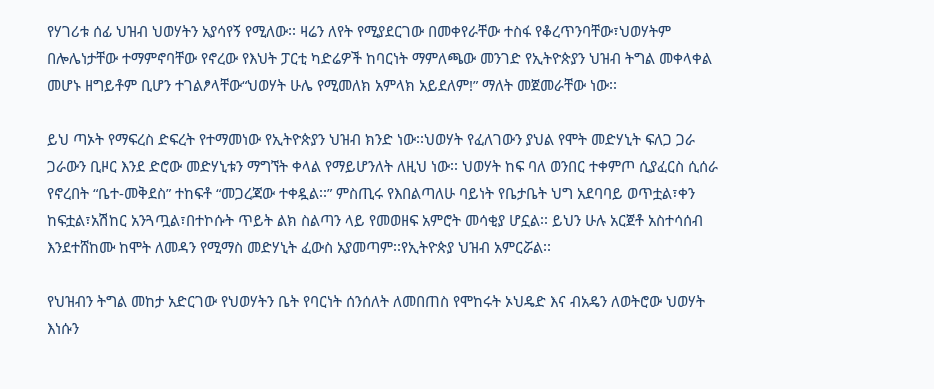የሃገሪቱ ሰፊ ህዝብ ህወሃትን አያሳየኝ የሚለው፡፡ ዛሬን ለየት የሚያደርገው በመቀየራቸው ተስፋ የቆረጥንባቸው፣ህወሃትም በሎሌነታቸው ተማምኖባቸው የኖረው የእህት ፓርቲ ካድሬዎች ከባርነት ማምለጫው መንገድ የኢትዮጵያን ህዝብ ትግል መቀላቀል መሆኑ ዘግይቶም ቢሆን ተገልፆላቸው“ህወሃት ሁሌ የሚመለክ አምላክ አይደለም!” ማለት መጀመራቸው ነው፡፡

ይህ ጣኦት የማፍረስ ድፍረት የተማመነው የኢትዮጵያን ህዝብ ክንድ ነው፡፡ህወሃት የፈለገውን ያህል የሞት መድሃኒት ፍለጋ ጋራ ጋራውን ቢዞር እንደ ድሮው መድሃኒቱን ማግኘት ቀላል የማይሆንለት ለዚህ ነው፡፡ ህወሃት ከፍ ባለ ወንበር ተቀምጦ ሲያፈርስ ሲሰራ የኖረበት “ቤተ-መቅደስ” ተከፍቶ “መጋረጃው ተቀዷል፡፡” ምስጢሩ የእበልጣለሁ ባይነት የቤታቤት ህግ አደባባይ ወጥቷል፣ቀን ከፍቷል፣አሽከር አንጓጧል፣በተኮሱት ጥይት ልክ ስልጣን ላይ የመወዘፍ አምሮት መሳቂያ ሆኗል፡፡ ይህን ሁሉ አርጀቶ አስተሳሰብ እንደተሸከሙ ከሞት ለመዳን የሚማስ መድሃኒት ፈውስ አያመጣም፡፡የኢትዮጵያ ህዝብ አምርሯል፡፡

የህዝብን ትግል መከታ አድርገው የህወሃትን ቤት የባርነት ሰንሰለት ለመበጠስ የሞከሩት ኦህዴድ እና ብአዴን ለወትሮው ህወሃት እነሱን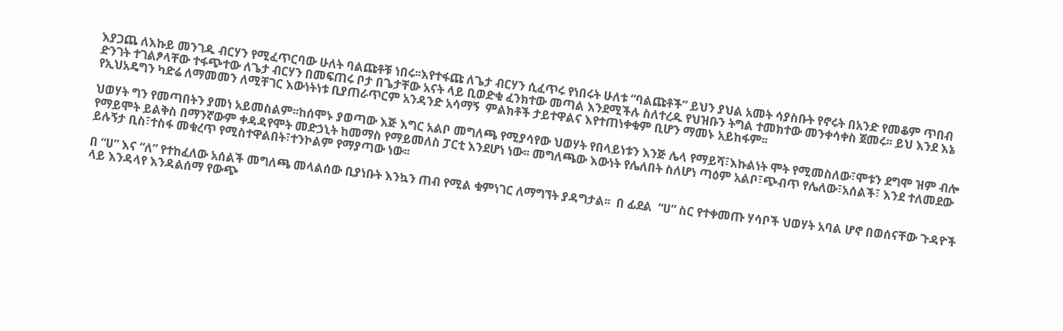እያጋጨ ለእኩይ መንገዱ ብርሃን የሚፈጥርባው ሁለት ባልጩቶቹ ነበሩ፡፡እየተፋጩ ለጌታ ብርሃን ሲፈጥሩ የነበሩት ሁለቱ “ባልጩቶች” ይህን ያህል አመት ሳያስቡት የኖሩት በአንድ የመቆም ጥበብ ድንገት ተገልፆላቸው ተፋጭተው ለጌታ ብርሃን በመፍጠሩ ቦታ በጌታቸው አናት ላይ ቢወድቁ ፈንክተው መጣል እንደሚችሉ ስለተረዱ የህዝቡን ትግል ተመክተው መንቀሳቀስ ጀመሩ፡፡ ይህ እንደ እኔ የኢህአዴግን ካድሬ ለማመመን ለሚቸገር እውነትነቱ ቢያጠራጥርም አንዳንድ አሳማኝ  ምልክቶች ታይተዋልና እየተጠነቀቁም ቢሆን ማመኑ አይከፋም፡፡

ህወሃት ግን የመጣበትን ያመነ አይመስልም፡፡ከሰሞኑ ያወጣው እጅ እግር አልቦ መግለጫ የሚያሳየው ህወሃት የበላይነቱን እንጅ ሌላ የማይሻ፣እኩልነት ሞት የሚመስለው፣ሞቱን ደግሞ ዝም ብሎ የማይሞት ይልቅስ በማንኛውም ቀዳዳየሞት መድኃኒት ከመማስ የማይመለስ ፓርቲ እንደሆነ ነው፡፡ መግለጫው እውነት የሌለበት ስለሆነ ጣዕም አልቦ፣ጭብጥ የሌለው፣አሰልች፣ እንደ ተለመደው ይሉኝታ ቢስ፣ተስፋ መቁረጥ የሚስተዋልበት፣ተንኮልም የማያጣው ነው፡፡

በ “ሀ” እና “ለ” የተከፈለው አሰልች መግለጫ መላልሰው ቢያነቡት እንኳን ጠብ የሚል ቁምነገር ለማግኘት ያዳግታል፡፡  በ ፊደል  “ሀ” ስር የተቀመጡ ሃሳቦች ህወሃት አባል ሆኖ በወሰናቸው ጉዳዮች ላይ እንዳላየ እንዳልሰማ የውጭ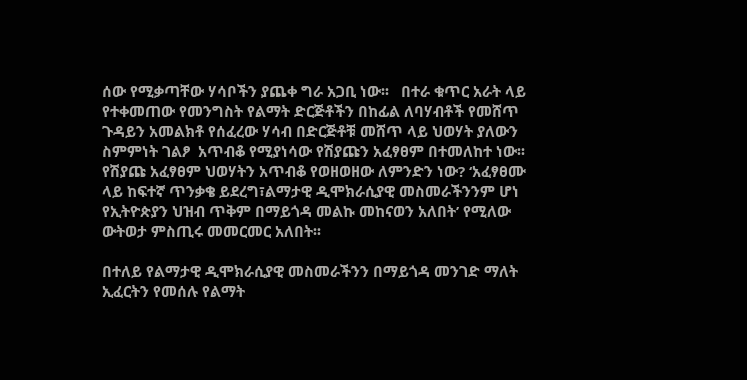ሰው የሚቃጣቸው ሃሳቦችን ያጨቀ ግራ አጋቢ ነው፡፡   በተራ ቁጥር አራት ላይ  የተቀመጠው የመንግስት የልማት ድርጅቶችን በከፊል ለባሃብቶች የመሸጥ ጉዳይን አመልክቶ የሰፈረው ሃሳብ በድርጅቶቹ መሸጥ ላይ ህወሃት ያለውን ስምምነት ገልፆ  አጥብቆ የሚያነሳው የሽያጩን አፈፃፀም በተመለከተ ነው፡፡ የሽያጩ አፈፃፀም ህወሃትን አጥብቆ የወዘወዘው ለምንድን ነው? ‘አፈፃፀሙ ላይ ከፍተኛ ጥንቃቄ ይደረግ፣ልማታዊ ዲሞክራሲያዊ መስመራችንንም ሆነ የኢትዮጵያን ህዝብ ጥቅም በማይጎዳ መልኩ መከናወን አለበት’ የሚለው ውትወታ ምስጢሩ መመርመር አለበት፡፡

በተለይ የልማታዊ ዲሞክራሲያዊ መስመራችንን በማይጎዳ መንገድ ማለት ኢፈርትን የመሰሉ የልማት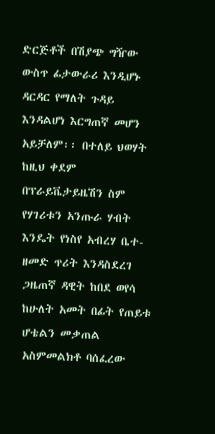ድርጅቶች በሽያጭ ግዥው ውስጥ ፊታውራሪ እንዲሆኑ ዳርዳር የማለት ጉዳይ እንዳልሆነ እርግጠኛ መሆን አይቻለም፡፡ በተለይ ህወሃት ከዚህ ቀደም በፕራይቬታይዜሽን ስም የሃገሪቱን አንጡራ ሃብት እንዴት የነስየ አብረሃ ቤተ-ዘመድ ጥሪት እንዳስደረገ ጋዜጠኛ ዳዊት ከበደ ወየሳ ከሁለት አመት በፊት የጠይቱ ሆቴልን መቃጠል አስምመልክቶ ባሰፈረው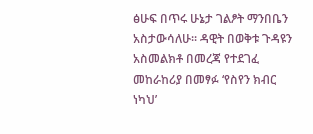ፅሁፍ በጥሩ ሁኔታ ገልፆት ማንበቤን አስታውሳለሁ፡፡ ዳዊት በወቅቱ ጉዳዩን አስመልክቶ በመረጃ የተደገፈ መከራከሪያ በመፃፉ ‘የስየን ክብር ነካህ’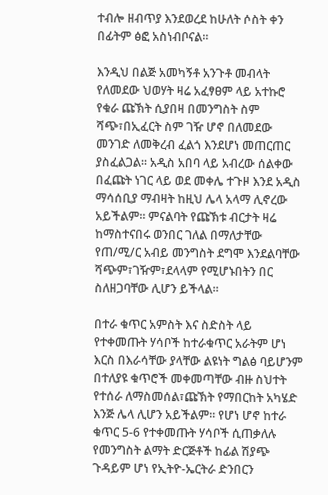ተብሎ ዘብጥያ እንደወረደ ከሁለት ሶስት ቀን በፊትም ፅፎ አስነብቦናል፡፡

እንዲህ በልጅ አመካኝቶ አንጉቶ መብላት የለመደው ህወሃት ዛሬ አፈፃፀም ላይ አተኩሮ የቁራ ጩኽት ሲያበዛ በመንግስት ስም ሻጭ፣በኢፈርት ስም ገዥ ሆኖ በለመደው መንገድ ለመቅረብ ፈልጎ እንደሆነ መጠርጠር ያስፈልጋል፡፡ አዲስ አበባ ላይ አብረው ሰልቀው በፈጩት ነገር ላይ ወደ መቀሌ ተጉዞ እንደ አዲስ ማሳሰቢያ ማብዛት ከዚህ ሌላ አላማ ሊኖረው አይችልም፡፡ ምናልባት የጩኽቱ ብርታት ዛሬ ከማስተናበሩ ወንበር ገለል በማለታቸው የጠ/ሚ/ር አብይ መንግስት ደግሞ እንደልባቸው ሻጭም፣ገዥም፣ደላላም የሚሆኑበትን በር ስለዘጋባቸው ሊሆን ይችላል፡፡

በተራ ቁጥር አምስት እና ስድስት ላይ የተቀመጡት ሃሳቦች ከተራቁጥር አራትም ሆነ እርስ በእራሳቸው ያላቸው ልዩነት ግልፅ ባይሆንም በተለያዩ ቁጥሮች መቀመጣቸው ብዙ ስህተት የተሰራ ለማስመሰል፣ጩኽት የማበርከት አካሄድ እንጅ ሌላ ሊሆን አይችልም፡፡ የሆነ ሆኖ ከተራ ቁጥር 5-6 የተቀመጡት ሃሳቦች ሲጠቃለሉ የመንግስት ልማት ድርጅቶች ከፊል ሽያጭ ጉዳይም ሆነ የኢትዮ-ኤርትራ ድንበርን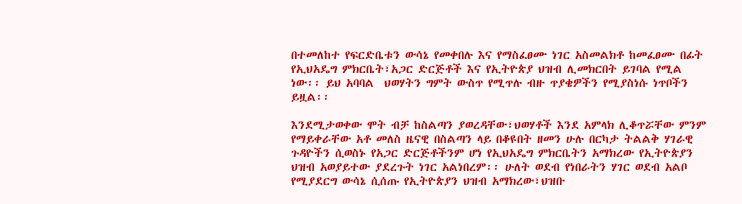በተመለከተ የፍርድቤቱን ውሳኔ የመቀበሉ እና የማስፈፀሙ ነገር አስመልክቶ ከመፈፀሙ በፊት የኢህአዴግ ምክርቤት፣አጋር ድርጅቶች እና የኢትዮጵያ ህዝብ ሊመክርበት ይገባል የሚል ነው፡፡ ይህ አባባል  ህወሃትን ግምት ውስጥ የሚጥሉ ብዙ ጥያቄዎችን የሚያስነሱ ነጥቦችን ይዟል፡፡

እንደሚታወቀው ሞት ብቻ ከስልጣን ያወረዳቸው፣ህወሃቶች እንደ አምላክ ሊቆጥሯቸው ምንም የማይቀራቸው አቶ መለስ ዜናዊ በስልጣን ላይ በቆዩበት ዘመን ሁሉ በርካታ ትልልቅ ሃገራዊ ጉዳዮችን ሲወስኑ የአጋር ድርጅቶችንም ሆነ የኢህአዴግ ምክርቤትን አማክረው የኢትዮጵያን ህዝብ አወያይተው ያደረጉት ነገር አልነበረም፡፡ ሁለት ወደብ የነበራትን ሃገር ወደብ አልቦ የሚያደርግ ውሳኔ ሲሰጡ የኢትዮጵያን ህዝብ አማክረው፣ህዝቡ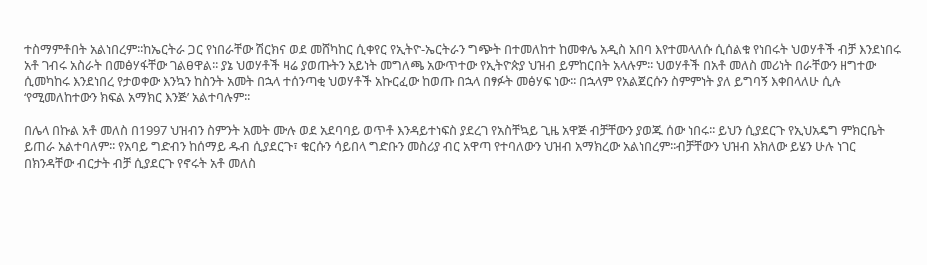ተስማምቶበት አልነበረም፡፡ከኤርትራ ጋር የነበራቸው ሽርክና ወደ መሸካከር ሲቀየር የኢትዮ-ኤርትራን ግጭት በተመለከተ ከመቀሌ አዲስ አበባ እየተመላለሱ ሲሰልቁ የነበሩት ህወሃቶች ብቻ እንደነበሩ አቶ ገብሩ አስራት በመፅሃፋቸው ገልፀዋል፡፡ ያኔ ህወሃቶች ዛሬ ያወጡትን አይነት መግለጫ አውጥተው የኢትዮጵያ ህዝብ ይምከርበት አላሉም፡፡ ህወሃቶች በአቶ መለስ መሪነት በራቸውን ዘግተው ሲመካከሩ እንደነበረ የታወቀው እንኳን ከስንት አመት በኋላ ተሰንጣቂ ህወሃቶች አኩርፈው ከወጡ በኋላ በፃፉት መፅሃፍ ነው፡፡ በኋላም የአልጀርሱን ስምምነት ያለ ይግባኝ እቀበላለሁ ሲሉ ‘የሚመለከተውን ክፍል አማክር እንጅ’ አልተባሉም፡፡

በሌላ በኩል አቶ መለስ በ1997 ህዝብን ስምንት አመት ሙሉ ወደ አደባባይ ወጥቶ እንዳይተነፍስ ያደረገ የአስቸኳይ ጊዜ አዋጅ ብቻቸውን ያወጁ ሰው ነበሩ፡፡ ይህን ሲያደርጉ የኢህአዴግ ምክርቤት ይጠራ አልተባለም፡፡ የአባይ ግድብን ከሰማይ ዱብ ሲያደርጉ፣ ቁርሱን ሳይበላ ግድቡን መስሪያ ብር አዋጣ የተባለውን ህዝብ አማክረው አልነበረም፡፡ብቻቸውን ህዝብ አክለው ይሄን ሁሉ ነገር በክንዳቸው ብርታት ብቻ ሲያደርጉ የኖሩት አቶ መለስ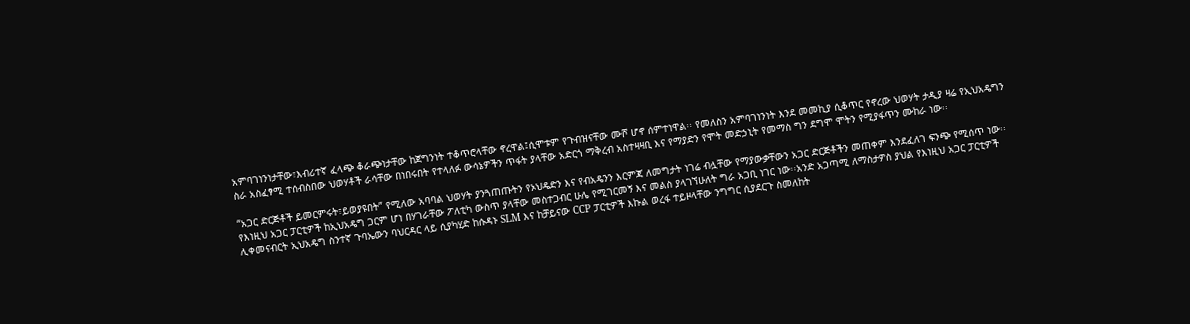አምባገነንነታቸው፣እብሪተኛ ፈላጭ ቆራጭነታቸው ከጀግንነት ተቆጥሮላቸው ኖረዋል፤ሲሞቱም የጉብዝናቸው ሙሾ ሆኖ ሰምተነዋል፡፡ የመለስን አምባገነንነት እንደ መመኪያ ሲቆጥር የኖረው ህወሃት ታዲያ ዛሬ የኢህአዴግን ስራ አስፈፃሚ ተሰብስበው ህወሃቶች ራሳቸው በነበሩበት የተላለፉ ውሳኔዎችን ጥፋት ያላቸው አድርጎ ማቅረብ አስተዛዛቢ እና የማያድን የሞት መድኃኒት የመማስ ግን ደግሞ ሞትን የሚያፋጥን ሙከራ ነው፡፡

“አጋር ድርጅቶች ይመርምሩት፣ይወያዩበት” የሚለው አባባል ህወሃት ያንጓጠጡትን የኦህዴድን እና የብአዴንን እርምጃ ለመግታት ነገሬ ብሏቸው የማያውቃቸውን አጋር ድርጅቶችን መጠቀም እንደፈለገ ፍንጭ የሚሰጥ ነው፡፡ የእነዚህ አጋር ፓርቲዎች ከኢህአዴግ ጋርም ሆነ በሃገራቸው ፖለቲካ ውስጥ ያላቸው መስተጋብር ሁሌ የሚገርመኝ እና መልስ ያላገኘሁለት ግራ አጋቢ ነገር ነው፡፡አንድ አጋጣሚ ለማስታዎስ ያህል የእነዚህ አጋር ፓርቲዎች ሊቀመናብርት ኢህአዴግ ስንተኛ ጉባኤውን ባህርዳር ላይ ሲያካሂድ ከሱዳኑ SLM እና ከቻይናው CCP ፓርቲዎች እኩል ወረፋ ተይዞላቸው ንግግር ሲያደርጉ ስመለከት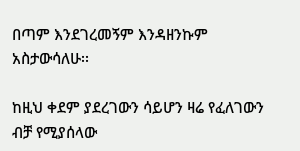በጣም እንደገረመኝም እንዳዘንኩም አስታውሳለሁ፡፡

ከዚህ ቀደም ያደረገውን ሳይሆን ዛሬ የፈለገውን ብቻ የሚያሰላው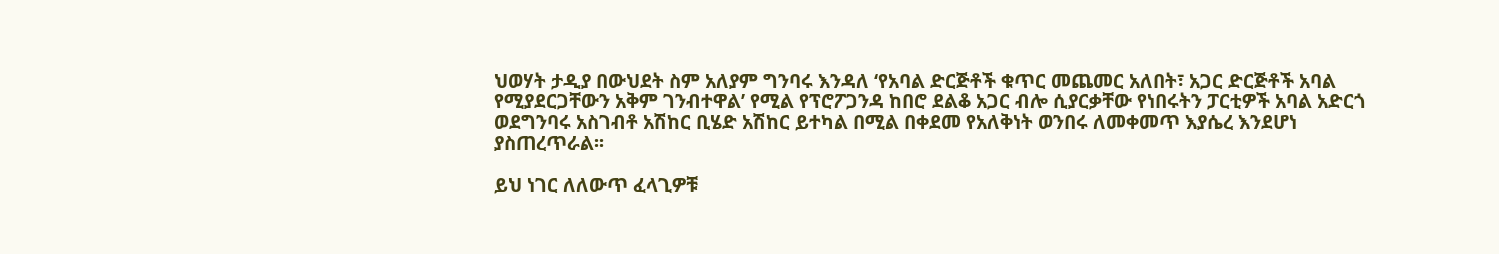ህወሃት ታዲያ በውህደት ስም አለያም ግንባሩ እንዳለ ‘የአባል ድርጅቶች ቁጥር መጨመር አለበት፣ አጋር ድርጅቶች አባል የሚያደርጋቸውን አቅም ገንብተዋል’ የሚል የፕሮፖጋንዳ ከበሮ ደልቆ አጋር ብሎ ሲያርቃቸው የነበሩትን ፓርቲዎች አባል አድርጎ ወደግንባሩ አስገብቶ አሽከር ቢሄድ አሽከር ይተካል በሚል በቀደመ የአለቅነት ወንበሩ ለመቀመጥ እያሴረ እንደሆነ ያስጠረጥራል፡፡

ይህ ነገር ለለውጥ ፈላጊዎቹ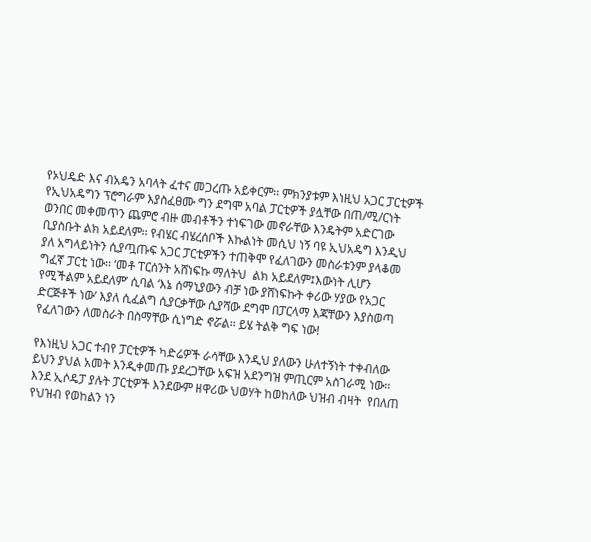የኦህዴድ እና ብአዴን አባላት ፈተና መጋረጡ አይቀርም፡፡ ምክንያቱም እነዚህ አጋር ፓርቲዎች የኢህአዴግን ፕሮግራም እያስፈፀሙ ግን ደግሞ አባል ፓርቲዎች ያሏቸው በጠ/ሚ/ርነት ወንበር መቀመጥን ጨምሮ ብዙ መብቶችን ተነፍገው መኖራቸው እንዴትም አድርገው ቢያስቡት ልክ አይደለም፡፡ የብሄር ብሄረሰቦች እኩልነት መሲህ ነኝ ባዩ ኢህአዴግ እንዲህ ያለ አግላይነትን ሲያጧጡፍ አጋር ፓርቲዎችን ተጠቅሞ የፈለገውን መስራቱንም ያላቆመ ግፈኛ ፓርቲ ነው፡፡ ‘መቶ ፐርሰንት አሸነፍኩ ማለትህ  ልክ አይደለም፤እውነት ሊሆን የሚችልም አይደለም’ ሲባል ‘እኔ ሰማኒያውን ብቻ ነው ያሸነፍኩት ቀሪው ሃያው የአጋር ድርጅቶች ነው’ እያለ ሲፈልግ ሲያርቃቸው ሲያሻው ደግሞ በፓርላማ እጃቸውን እያስወጣ የፈለገውን ለመስራት በስማቸው ሲነግድ ኖሯል፡፡ ይሄ ትልቅ ግፍ ነው!

የእነዚህ አጋር ተብየ ፓርቲዎች ካድሬዎች ራሳቸው እንዲህ ያለውን ሁለተኝነት ተቀብለው ይህን ያህል አመት እንዲቀመጡ ያደረጋቸው አፍዝ አደንግዝ ምጢርም አስገራሚ ነው፡፡ እንደ ኢሶዴፓ ያሉት ፓርቲዎች እንደውም ዘዋሪው ህወሃት ከወከለው ህዝብ ብዛት  የበለጠ የህዝብ የወከልን ነን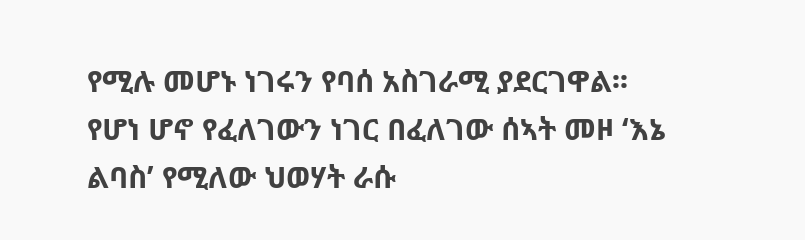የሚሉ መሆኑ ነገሩን የባሰ አስገራሚ ያደርገዋል፡፡ የሆነ ሆኖ የፈለገውን ነገር በፈለገው ሰኣት መዞ ‘እኔ ልባስ’ የሚለው ህወሃት ራሱ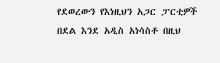የደወረውን የእነዚህን አጋር ፓርቲዎች በደል እንደ አዲስ አነሳስቶ በዚህ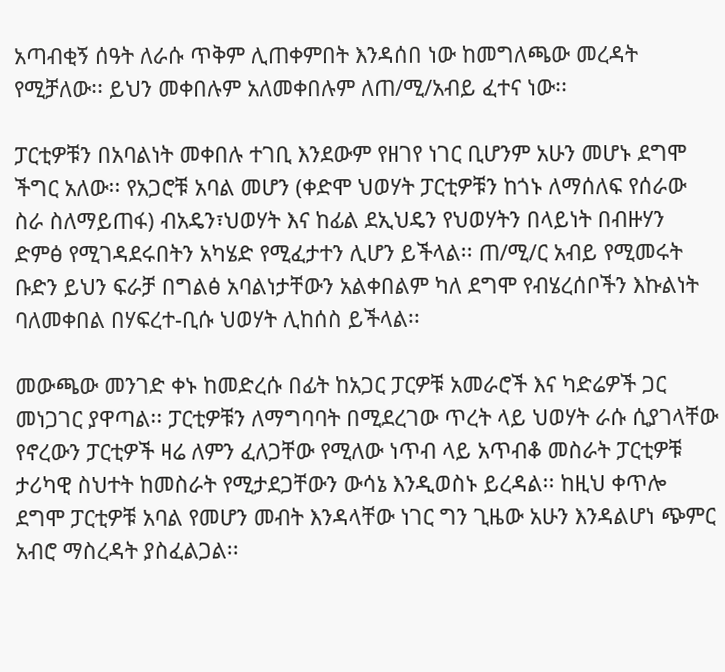አጣብቂኝ ሰዓት ለራሱ ጥቅም ሊጠቀምበት እንዳሰበ ነው ከመግለጫው መረዳት የሚቻለው፡፡ ይህን መቀበሉም አለመቀበሉም ለጠ/ሚ/አብይ ፈተና ነው፡፡

ፓርቲዎቹን በአባልነት መቀበሉ ተገቢ እንደውም የዘገየ ነገር ቢሆንም አሁን መሆኑ ደግሞ ችግር አለው፡፡ የአጋሮቹ አባል መሆን (ቀድሞ ህወሃት ፓርቲዎቹን ከጎኑ ለማሰለፍ የሰራው ስራ ስለማይጠፋ) ብአዴን፣ህወሃት እና ከፊል ደኢህዴን የህወሃትን በላይነት በብዙሃን ድምፅ የሚገዳደሩበትን አካሄድ የሚፈታተን ሊሆን ይችላል፡፡ ጠ/ሚ/ር አብይ የሚመሩት ቡድን ይህን ፍራቻ በግልፅ አባልነታቸውን አልቀበልም ካለ ደግሞ የብሄረሰቦችን እኩልነት ባለመቀበል በሃፍረተ-ቢሱ ህወሃት ሊከሰስ ይችላል፡፡

መውጫው መንገድ ቀኑ ከመድረሱ በፊት ከአጋር ፓርዎቹ አመራሮች እና ካድሬዎች ጋር መነጋገር ያዋጣል፡፡ ፓርቲዎቹን ለማግባባት በሚደረገው ጥረት ላይ ህወሃት ራሱ ሲያገላቸው የኖረውን ፓርቲዎች ዛሬ ለምን ፈለጋቸው የሚለው ነጥብ ላይ አጥብቆ መስራት ፓርቲዎቹ ታሪካዊ ስህተት ከመስራት የሚታደጋቸውን ውሳኔ እንዲወስኑ ይረዳል፡፡ ከዚህ ቀጥሎ ደግሞ ፓርቲዎቹ አባል የመሆን መብት እንዳላቸው ነገር ግን ጊዜው አሁን እንዳልሆነ ጭምር አብሮ ማስረዳት ያስፈልጋል፡፡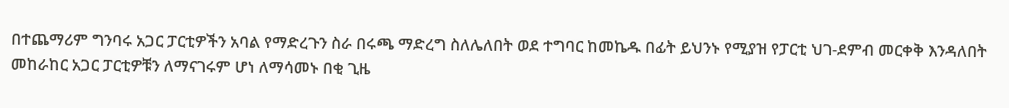በተጨማሪም ግንባሩ አጋር ፓርቲዎችን አባል የማድረጉን ስራ በሩጫ ማድረግ ስለሌለበት ወደ ተግባር ከመኬዱ በፊት ይህንኑ የሚያዝ የፓርቲ ህገ-ደምብ መርቀቅ እንዳለበት መከራከር አጋር ፓርቲዎቹን ለማናገሩም ሆነ ለማሳመኑ በቂ ጊዜ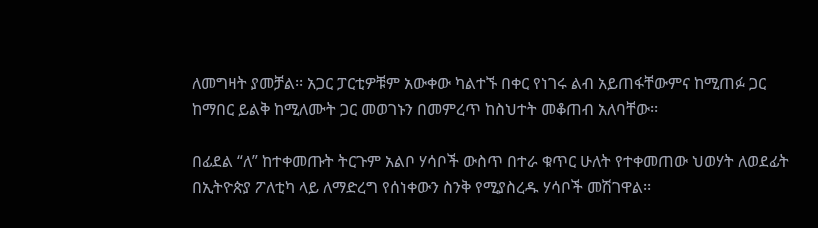ለመግዛት ያመቻል፡፡ አጋር ፓርቲዎቹም አውቀው ካልተኙ በቀር የነገሩ ልብ አይጠፋቸውምና ከሚጠፉ ጋር ከማበር ይልቅ ከሚለሙት ጋር መወገኑን በመምረጥ ከስህተት መቆጠብ አለባቸው፡፡

በፊደል “ለ” ከተቀመጡት ትርጉም አልቦ ሃሳቦች ውስጥ በተራ ቁጥር ሁለት የተቀመጠው ህወሃት ለወደፊት በኢትዮጵያ ፖለቲካ ላይ ለማድረግ የሰነቀውን ስንቅ የሚያስረዱ ሃሳቦች መሽገዋል፡፡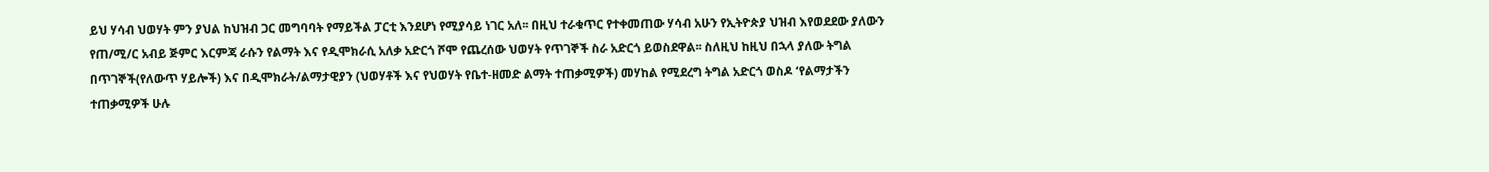ይህ ሃሳብ ህወሃት ምን ያህል ከህዝብ ጋር መግባባት የማይችል ፓርቲ እንደሆነ የሚያሳይ ነገር አለ፡፡ በዚህ ተራቁጥር የተቀመጠው ሃሳብ አሁን የኢትዮጵያ ህዝብ እየወደደው ያለውን የጠ/ሚ/ር አብይ ጅምር እርምጃ ራሱን የልማት እና የዲሞክራሲ አለቃ አድርጎ ሾሞ የጨረሰው ህወሃት የጥገኞች ስራ አድርጎ ይወስደዋል፡፡ ስለዚህ ከዚህ በኋላ ያለው ትግል በጥገኞች(የለውጥ ሃይሎች) እና በዲሞክራት/ልማታዊያን (ህወሃቶች እና የህወሃት የቤተ-ዘመድ ልማት ተጠቃሚዎች) መሃከል የሚደረግ ትግል አድርጎ ወስዶ ‘የልማታችን ተጠቃሚዎች ሁሉ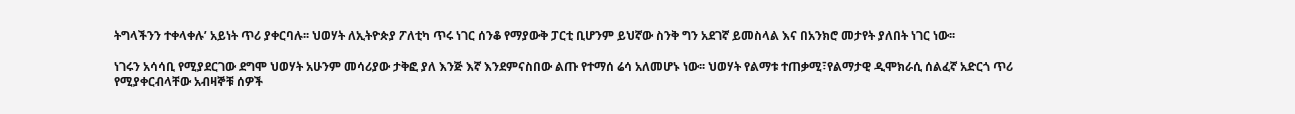ትግላችንን ተቀላቀሉ’ አይነት ጥሪ ያቀርባሉ፡፡ ህወሃት ለኢትዮጵያ ፖለቲካ ጥሩ ነገር ሰንቆ የማያውቅ ፓርቲ ቢሆንም ይህኛው ስንቅ ግን አደገኛ ይመስላል እና በአንክሮ መታየት ያለበት ነገር ነው፡፡

ነገሩን አሳሳቢ የሚያደርገው ደግሞ ህወሃት አሁንም መሳሪያው ታቅፎ ያለ እንጅ እኛ እንደምናስበው ልጡ የተማሰ ሬሳ አለመሆኑ ነው፡፡ ህወሃት የልማቱ ተጠቃሚ፣የልማታዊ ዲሞክራሲ ሰልፈኛ አድርጎ ጥሪ የሚያቀርብላቸው አብዛኞቹ ሰዎች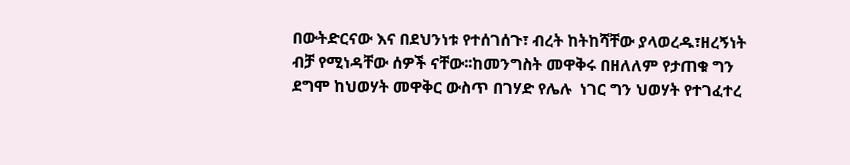በውትድርናው እና በደህንነቱ የተሰገሰጉ፣ ብረት ከትከሻቸው ያላወረዱ፣ዘረኝነት ብቻ የሚነዳቸው ሰዎች ናቸው፡፡ከመንግስት መዋቅሩ በዘለለም የታጠቁ ግን ደግሞ ከህወሃት መዋቅር ውስጥ በገሃድ የሌሉ  ነገር ግን ህወሃት የተገፈተረ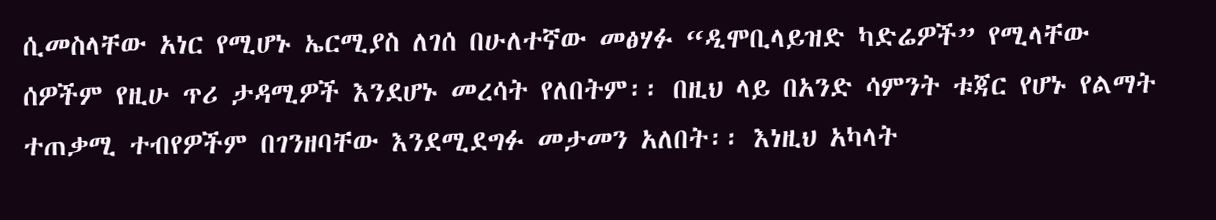ሲመስላቸው አነር የሚሆኑ ኤርሚያስ ለገሰ በሁለተኛው መፅሃፉ “ዲሞቢላይዝድ ካድሬዎች” የሚላቸው ሰዎችም የዚሁ ጥሪ ታዳሚዎች እንደሆኑ መረሳት የለበትም፡፡ በዚህ ላይ በአንድ ሳምንት ቱጃር የሆኑ የልማት ተጠቃሚ ተብየዎችም በገንዘባቸው እንደሚደግፉ መታመን አለበት፡፡ እነዚህ አካላት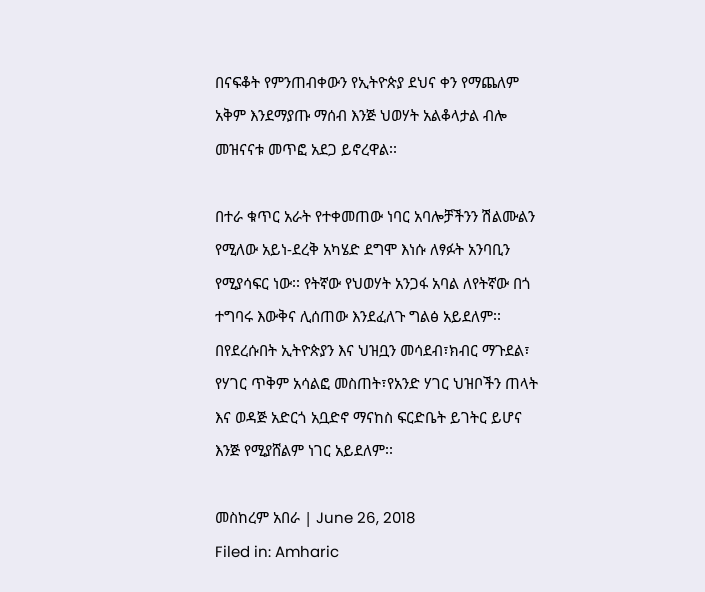በናፍቆት የምንጠብቀውን የኢትዮጵያ ደህና ቀን የማጨለም አቅም እንደማያጡ ማሰብ እንጅ ህወሃት አልቆላታል ብሎ መዝናናቱ መጥፎ አደጋ ይኖረዋል፡፡

በተራ ቁጥር አራት የተቀመጠው ነባር አባሎቻችንን ሽልሙልን የሚለው አይነ-ደረቅ አካሄድ ደግሞ እነሱ ለፃፉት አንባቢን የሚያሳፍር ነው፡፡ የትኛው የህወሃት አንጋፋ አባል ለየትኛው በጎ ተግባሩ እውቅና ሊሰጠው እንደፈለጉ ግልፅ አይደለም፡፡ በየደረሱበት ኢትዮጵያን እና ህዝቧን መሳደብ፣ክብር ማጉደል፣ የሃገር ጥቅም አሳልፎ መስጠት፣የአንድ ሃገር ህዝቦችን ጠላት እና ወዳጅ አድርጎ አቧድኖ ማናከስ ፍርድቤት ይገትር ይሆና እንጅ የሚያሸልም ነገር አይደለም፡፡

መስከረም አበራ | June 26, 2018
Filed in: Amharic